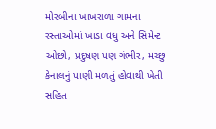મોરબીના ખાખરાળા ગામના રસ્તાઓમાં ખાડા વધુ અને સિમેન્ટ ઓછો, પ્રદુષણ પણ ગંભીર, મચ્છુ કેનાલનું પાણી મળતું હોવાથી ખેતી સહિત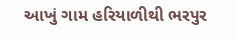આખું ગામ હરિયાળીથી ભરપુર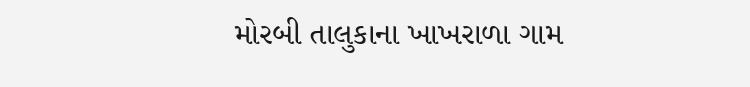મોરબી તાલુકાના ખાખરાળા ગામ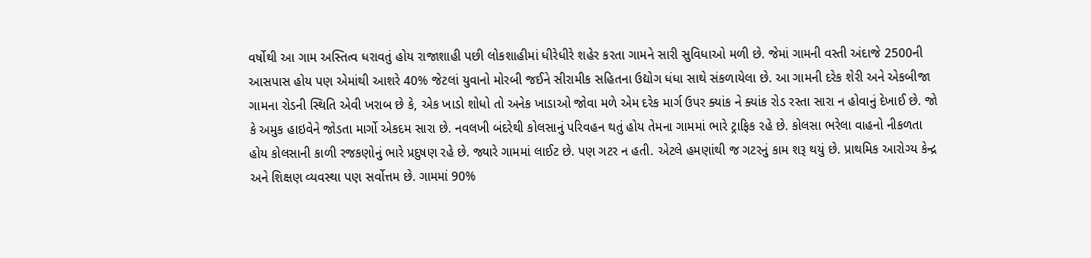વર્ષોથી આ ગામ અસ્તિત્વ ધરાવતું હોય રાજાશાહી પછી લોકશાહીમાં ધીરેધીરે શહેર કરતા ગામને સારી સુવિધાઓ મળી છે. જેમાં ગામની વસ્તી અંદાજે 2500ની આસપાસ હોય પણ એમાંથી આશરે 40% જેટલાં યુવાનો મોરબી જઈને સીરામીક સહિતના ઉદ્યોગ ધંધા સાથે સંકળાયેલા છે. આ ગામની દરેક શેરી અને એકબીજા ગામના રોડની સ્થિતિ એવી ખરાબ છે કે, એક ખાડો શોધો તો અનેક ખાડાઓ જોવા મળે એમ દરેક માર્ગ ઉપર ક્યાંક ને ક્યાંક રોડ રસ્તા સારા ન હોવાનું દેખાઈ છે. જો કે અમુક હાઇવેને જોડતા માર્ગો એકદમ સારા છે. નવલખી બંદરેથી કોલસાનું પરિવહન થતું હોય તેમના ગામમાં ભારે ટ્રાફિક રહે છે. કોલસા ભરેલા વાહનો નીકળતા હોય કોલસાની કાળી રજકણોનું ભારે પ્રદુષણ રહે છે. જ્યારે ગામમાં લાઈટ છે. પણ ગટર ન હતી. એટલે હમણાંથી જ ગટરનું કામ શરૂ થયું છે. પ્રાથમિક આરોગ્ય કેન્દ્ર અને શિક્ષણ વ્યવસ્થા પણ સર્વોત્તમ છે. ગામમાં 90%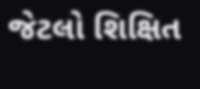જેટલો શિક્ષિત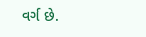વર્ગ છે.